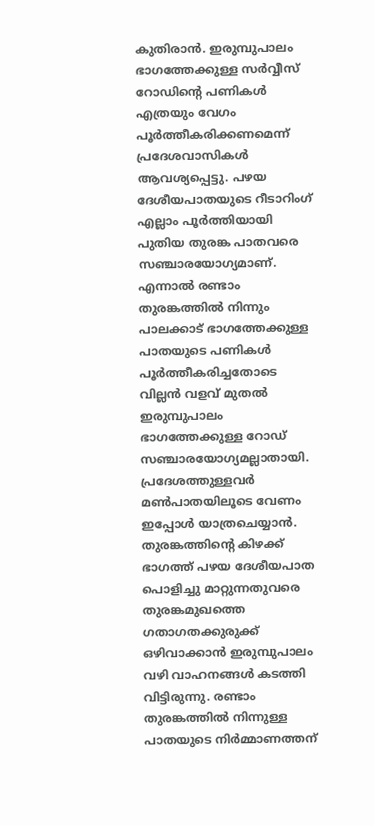കുതിരാൻ. ഇരുമ്പുപാലം ഭാഗത്തേക്കുള്ള സർവ്വീസ് റോഡിന്റെ പണികൾ എത്രയും വേഗം പൂർത്തീകരിക്കണമെന്ന് പ്രദേശവാസികൾ ആവശ്യപ്പെട്ടു. പഴയ ദേശീയപാതയുടെ റീടാറിംഗ് എല്ലാം പൂർത്തിയായി പുതിയ തുരങ്ക പാതവരെ സഞ്ചാരയോഗ്യമാണ്. എന്നാൽ രണ്ടാം തുരങ്കത്തിൽ നിന്നും പാലക്കാട് ഭാഗത്തേക്കുള്ള പാതയുടെ പണികൾ പൂർത്തീകരിച്ചതോടെ വില്ലൻ വളവ് മുതൽ ഇരുമ്പുപാലം ഭാഗത്തേക്കുള്ള റോഡ് സഞ്ചാരയോഗ്യമല്ലാതായി. പ്രദേശത്തുള്ളവർ മൺപാതയിലൂടെ വേണം ഇപ്പോൾ യാത്രചെയ്യാൻ. തുരങ്കത്തിന്റെ കിഴക്ക് ഭാഗത്ത് പഴയ ദേശീയപാത പൊളിച്ചു മാറ്റുന്നതുവരെ തുരങ്കമുഖത്തെ ഗതാഗതക്കുരുക്ക് ഒഴിവാക്കാൻ ഇരുമ്പുപാലം വഴി വാഹനങ്ങൾ കടത്തി വിട്ടിരുന്നു. രണ്ടാം തുരങ്കത്തിൽ നിന്നുള്ള പാതയുടെ നിർമ്മാണത്തന്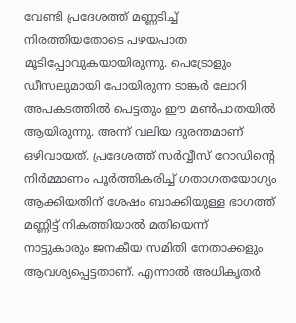വേണ്ടി പ്രദേശത്ത് മണ്ണടിച്ച് നിരത്തിയതോടെ പഴയപാത മൂടിപ്പോവുകയായിരുന്നു. പെട്രോളും ഡീസലുമായി പോയിരുന്ന ടാങ്കർ ലോറി അപകടത്തിൽ പെട്ടതും ഈ മൺപാതയിൽ ആയിരുന്നു. അന്ന് വലിയ ദുരന്തമാണ് ഒഴിവായത്. പ്രദേശത്ത് സർവ്വീസ് റോഡിന്റെ നിർമ്മാണം പൂർത്തികരിച്ച് ഗതാഗതയോഗ്യം ആക്കിയതിന് ശേഷം ബാക്കിയുള്ള ഭാഗത്ത് മണ്ണിട്ട് നികത്തിയാൽ മതിയെന്ന് നാട്ടുകാരും ജനകീയ സമിതി നേതാക്കളും ആവശ്യപ്പെട്ടതാണ്. എന്നാൽ അധികൃതർ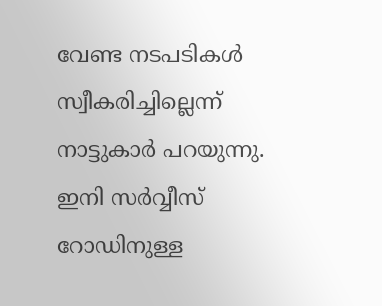വേണ്ട നടപടികൾ സ്വീകരിച്ചില്ലെന്ന് നാട്ടുകാർ പറയുന്നു. ഇനി സർവ്വീസ് റോഡിനുള്ള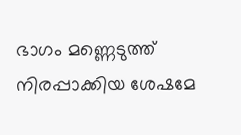ഭാഗം മണ്ണെടുത്ത് നിരപ്പാക്കിയ ശേഷമേ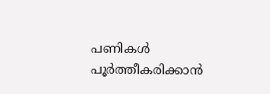പണികൾ പൂർത്തീകരിക്കാൻ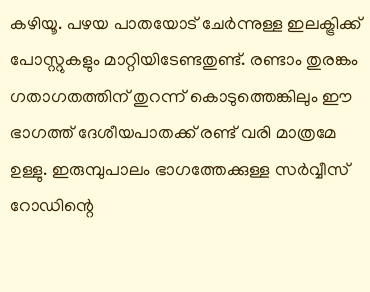കഴിയൂ. പഴയ പാതയോട് ചേർന്നുള്ള ഇലക്ട്രിക്ക് പോസ്റ്റുകളും മാറ്റിയിടേണ്ടതുണ്ട്. രണ്ടാം തുരങ്കം ഗതാഗതത്തിന് തുറന്ന് കൊടുത്തെങ്കിലും ഈ ഭാഗത്ത് ദേശീയപാതക്ക് രണ്ട് വരി മാത്രമേ ഉള്ളു. ഇരുമ്പുപാലം ഭാഗത്തേക്കുള്ള സർവ്വീസ് റോഡിന്റെ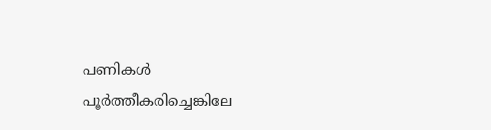പണികൾ പൂർത്തീകരിച്ചെങ്കിലേ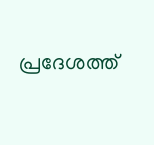പ്രദേശത്ത്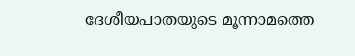ദേശീയപാതയുടെ മൂന്നാമത്തെ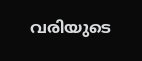വരിയുടെ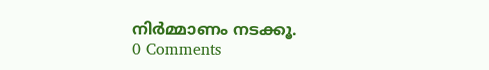നിർമ്മാണം നടക്കൂ.
0 Comments